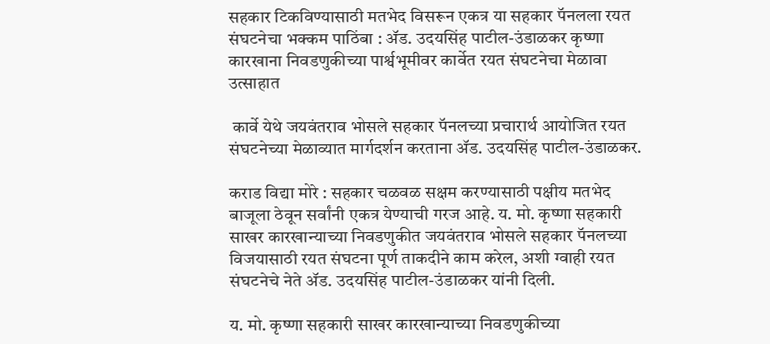सहकार टिकविण्यासाठी मतभेद विसरून एकत्र या सहकार पॅनलला रयत संघटनेचा भक्कम पाठिंबा : ॲड. उदयसिंह पाटील-उंडाळकर कृष्णा कारखाना निवडणुकीच्या पार्श्वभूमीवर कार्वेत रयत संघटनेचा मेळावा उत्साहात

 कार्वे येथे जयवंतराव भोसले सहकार पॅनलच्या प्रचारार्थ आयोजित रयत संघटनेच्या मेळाव्यात मार्गदर्शन करताना ॲड. उदयसिंह पाटील-उंडाळकर.

कराड विद्या मोरे : सहकार चळवळ सक्षम करण्यासाठी पक्षीय मतभेद बाजूला ठेवून सर्वांनी एकत्र येण्याची गरज आहे. य. मो. कृष्णा सहकारी साखर कारखान्याच्या निवडणुकीत जयवंतराव भोसले सहकार पॅनलच्या विजयासाठी रयत संघटना पूर्ण ताकदीने काम करेल, अशी ग्वाही रयत संघटनेचे नेते ॲड. उदयसिंह पाटील-उंडाळकर यांनी दिली.

य. मो. कृष्णा सहकारी साखर कारखान्याच्या निवडणुकीच्या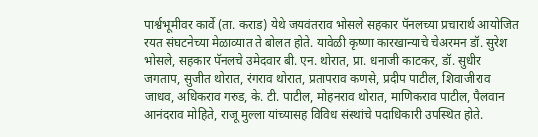पार्श्वभूमीवर कार्वे (ता. कराड) येथे जयवंतराव भोसले सहकार पॅनलच्या प्रचारार्थ आयोजित रयत संघटनेच्या मेळाव्यात ते बोलत होते. यावेळी कृष्णा कारखान्याचे चेअरमन डॉ. सुरेश भोसले, सहकार पॅनलचे उमेदवार बी. एन. थोरात, प्रा. धनाजी काटकर, डॉ. सुधीर जगताप, सुजीत थोरात, रंगराव थोरात, प्रतापराव कणसे, प्रदीप पाटील, शिवाजीराव जाधव, अधिकराव गरुड, के. टी. पाटील, मोहनराव थोरात, माणिकराव पाटील, पैलवान आनंदराव मोहिते, राजू मुल्ला यांच्यासह विविध संस्थांचे पदाधिकारी उपस्थित होते.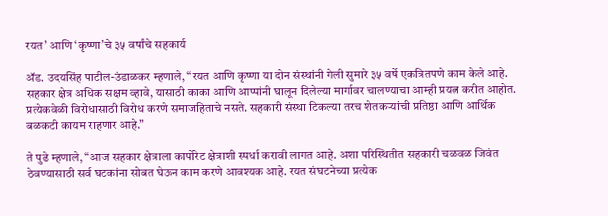रयत’ आणि ‘कृष्णा’चे ३५ वर्षांचे सहकार्य

ॲड. उदयसिंह पाटील-उंडाळकर म्हणाले, “रयत आणि कृष्णा या दोन संस्थांनी गेली सुमारे ३५ वर्षे एकत्रितपणे काम केले आहे. सहकार क्षेत्र अधिक सक्षम व्हावे, यासाठी काका आणि आप्पांनी घालून दिलेल्या मार्गावर चालण्याचा आम्ही प्रयत्न करीत आहोत. प्रत्येकवेळी विरोधासाठी विरोध करणे समाजहिताचे नसते. सहकारी संस्था टिकल्या तरच शेतकऱ्यांची प्रतिष्ठा आणि आर्थिक बळकटी कायम राहणार आहे.”

ते पुढे म्हणाले, “आज सहकार क्षेत्राला कार्पोरेट क्षेत्राशी स्पर्धा करावी लागत आहे. अशा परिस्थितीत सहकारी चळवळ जिवंत ठेवण्यासाठी सर्व घटकांना सोबत घेऊन काम करणे आवश्यक आहे. रयत संघटनेच्या प्रत्येक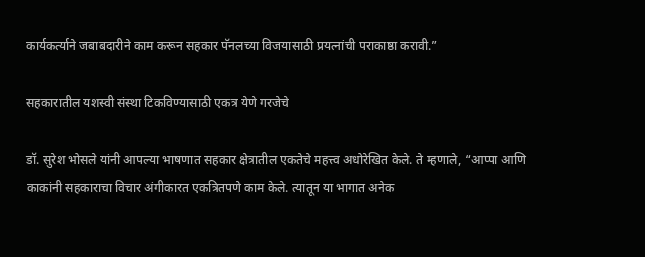कार्यकर्त्याने जबाबदारीने काम करून सहकार पॅनलच्या विजयासाठी प्रयत्नांची पराकाष्ठा करावी.”

सहकारातील यशस्वी संस्था टिकविण्यासाठी एकत्र येणे गरजेचे

डॉ. सुरेश भोसले यांनी आपल्या भाषणात सहकार क्षेत्रातील एकतेचे महत्त्व अधोरेखित केले. ते म्हणाले, “आप्पा आणि काकांनी सहकाराचा विचार अंगीकारत एकत्रितपणे काम केले. त्यातून या भागात अनेक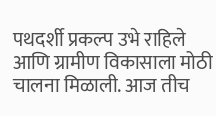पथदर्शी प्रकल्प उभे राहिले आणि ग्रामीण विकासाला मोठी चालना मिळाली. आज तीच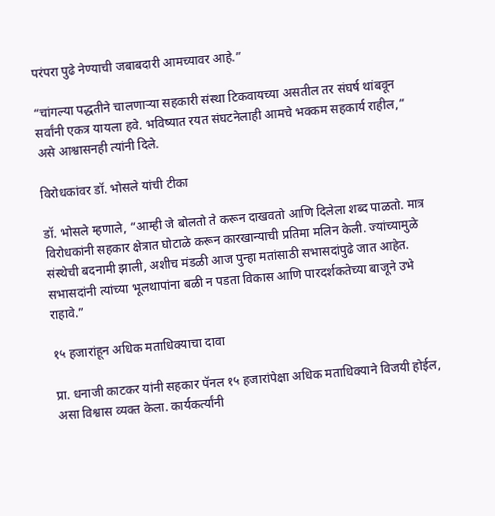परंपरा पुढे नेण्याची जबाबदारी आमच्यावर आहे.”

“चांगल्या पद्धतीने चालणाऱ्या सहकारी संस्था टिकवायच्या असतील तर संघर्ष थांबवून सर्वांनी एकत्र यायला हवे. भविष्यात रयत संघटनेलाही आमचे भक्कम सहकार्य राहील,” असे आश्वासनही त्यांनी दिले.

विरोधकांवर डॉ. भोसले यांची टीका

डॉ. भोसले म्हणाले, “आम्ही जे बोलतो ते करून दाखवतो आणि दिलेला शब्द पाळतो. मात्र विरोधकांनी सहकार क्षेत्रात घोटाळे करून कारखान्याची प्रतिमा मलिन केली. ज्यांच्यामुळे संस्थेची बदनामी झाली, अशीच मंडळी आज पुन्हा मतांसाठी सभासदांपुढे जात आहेत. सभासदांनी त्यांच्या भूलथापांना बळी न पडता विकास आणि पारदर्शकतेच्या बाजूने उभे राहावे.”

१५ हजारांहून अधिक मताधिक्याचा दावा

प्रा. धनाजी काटकर यांनी सहकार पॅनल १५ हजारांपेक्षा अधिक मताधिक्याने विजयी होईल, असा विश्वास व्यक्त केला. कार्यकर्त्यांनी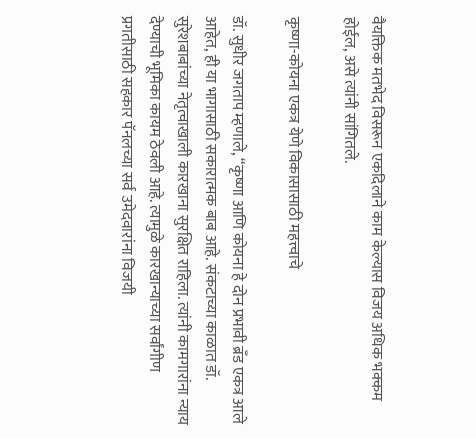वैयक्तिक मतभेद विसरून एकदिलाने काम केल्यास विजय अधिक भक्कम होईल, असे त्यांनी सांगितले.

कृष्णा-कोयना एकत्र येणे विकासासाठी महत्त्वाचे

डॉ. सुधीर जगताप म्हणाले, “कृष्णा आणि कोयना हे दोन प्रभावी ब्रँड एकत्र आले आहेत, ही या भागासाठी सकारात्मक बाब आहे. संकटाच्या काळात डॉ. सुरेशबाबांच्या नेतृत्वाखाली कारखाना सुरक्षित राहिला. त्यांनी कामगारांना न्याय देण्याची भूमिका कायम ठेवली आहे. त्यामुळे कारखान्याच्या सर्वांगीण प्रगतीसाठी सहकार पॅनलच्या सर्व उमेदवारांना विजयी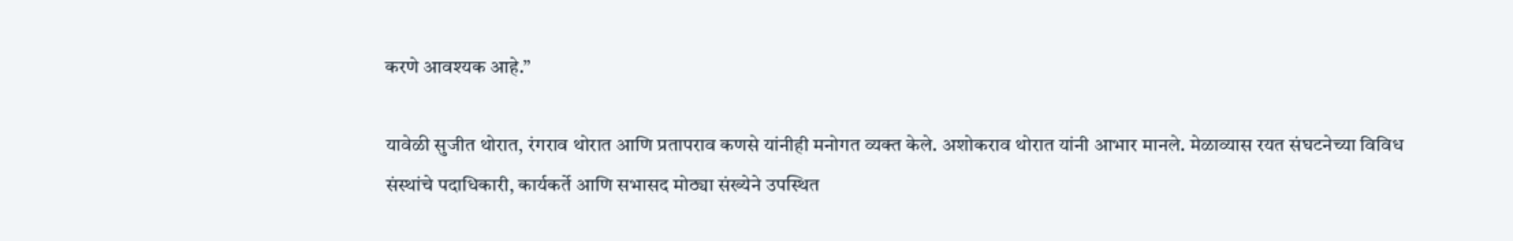करणे आवश्यक आहे.”

यावेळी सुजीत थोरात, रंगराव थोरात आणि प्रतापराव कणसे यांनीही मनोगत व्यक्त केले. अशोकराव थोरात यांनी आभार मानले. मेळाव्यास रयत संघटनेच्या विविध संस्थांचे पदाधिकारी, कार्यकर्ते आणि सभासद मोठ्या संख्येने उपस्थित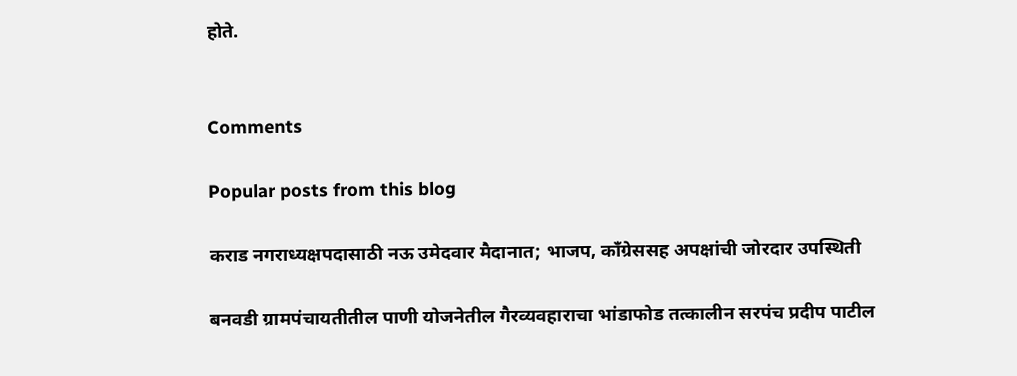होते.


Comments

Popular posts from this blog

कराड नगराध्यक्षपदासाठी नऊ उमेदवार मैदानात; भाजप, काँग्रेससह अपक्षांची जोरदार उपस्थिती

बनवडी ग्रामपंचायतीतील पाणी योजनेतील गैरव्यवहाराचा भांडाफोड तत्कालीन सरपंच प्रदीप पाटील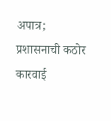अपात्र; प्रशासनाची कठोर कारवाई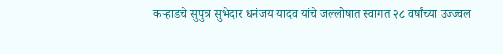कऱ्हाडचे सुपुत्र सुभेदार धनंजय यादव यांचे जल्लोषात स्वागत २८ वर्षांच्या उज्ज्वल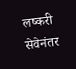लष्करी सेवेनंतर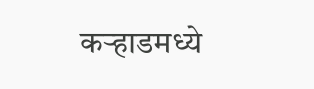कऱ्हाडमध्ये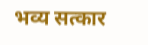भव्य सत्कार